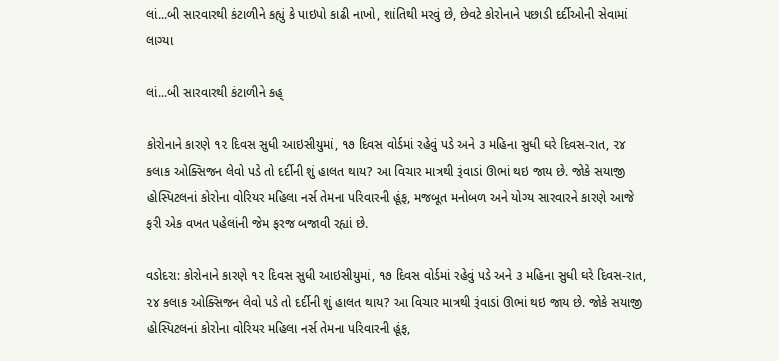લાં...બી સારવારથી કંટાળીને કહ્યું કે પાઇપો કાઢી નાખો, શાંતિથી મરવું છે, છેવટે કોરોનાને પછાડી દર્દીઓની સેવામાં લાગ્યા

લાં...બી સારવારથી કંટાળીને કહ્

કોરોનાને કારણે ૧૨ દિવસ સુધી આઇસીયુમાં, ૧૭ દિવસ વોર્ડમાં રહેવું પડે અને ૩ મહિના સુધી ઘરે દિવસ-રાત, ૨૪ કલાક ઓક્સિજન લેવો પડે તો દર્દીની શું હાલત થાય? આ વિચાર માત્રથી રૂંવાડાં ઊભાં થઇ જાય છે. જોકે સયાજી હોસ્પિટલનાં કોરોના વોરિયર મહિલા નર્સ તેમના પરિવારની હૂંફ, મજબૂત મનોબળ અને યોગ્ય સારવારને કારણે આજે ફરી એક વખત પહેલાંની જેમ ફરજ બજાવી રહ્યાં છે.

વડોદરા: કોરોનાને કારણે ૧૨ દિવસ સુધી આઇસીયુમાં, ૧૭ દિવસ વોર્ડમાં રહેવું પડે અને ૩ મહિના સુધી ઘરે દિવસ-રાત, ૨૪ કલાક ઓક્સિજન લેવો પડે તો દર્દીની શું હાલત થાય? આ વિચાર માત્રથી રૂંવાડાં ઊભાં થઇ જાય છે. જોકે સયાજી હોસ્પિટલનાં કોરોના વોરિયર મહિલા નર્સ તેમના પરિવારની હૂંફ,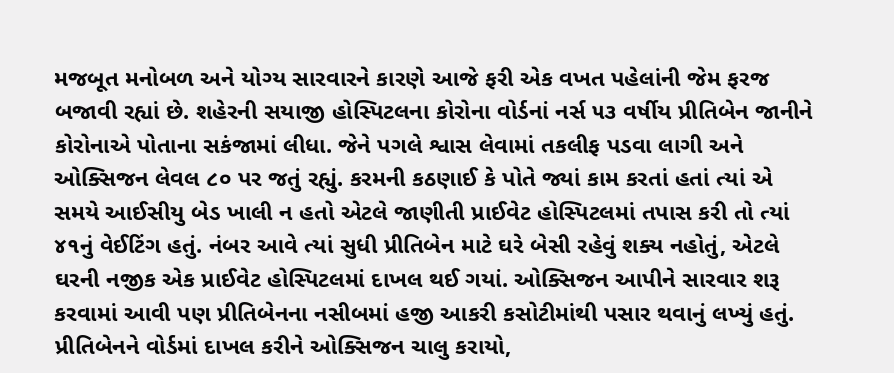મજબૂત મનોબળ અને યોગ્ય સારવારને કારણે આજે ફરી એક વખત પહેલાંની જેમ ફરજ બજાવી રહ્યાં છે. શહેરની સયાજી હોસ્પિટલના કોરોના વોર્ડનાં નર્સ ૫૩ વર્ષીય પ્રીતિબેન જાનીને કોરોનાએ પોતાના સકંજામાં લીધા. જેને પગલે શ્વાસ લેવામાં તકલીફ પડવા લાગી અને ઓક્સિજન લેવલ ૮૦ પર જતું રહ્યું. કરમની કઠણાઈ કે પોતે જ્યાં કામ કરતાં હતાં ત્યાં એ સમયે આઈસીયુ બેડ ખાલી ન હતો એટલે જાણીતી પ્રાઈવેટ હોસ્પિટલમાં તપાસ કરી તો ત્યાં ૪૧નું વેઈટિંગ હતું. નંબર આવે ત્યાં સુધી પ્રીતિબેન માટે ઘરે બેસી રહેવું શક્ય નહોતું, એટલે ઘરની નજીક એક પ્રાઈવેટ હોસ્પિટલમાં દાખલ થઈ ગયાં. ઓક્સિજન આપીને સારવાર શરૂ કરવામાં આવી પણ પ્રીતિબેનના નસીબમાં હજી આકરી કસોટીમાંથી પસાર થવાનું લખ્યું હતું.
પ્રીતિબેનને વોર્ડમાં દાખલ કરીને ઓક્સિજન ચાલુ કરાયો,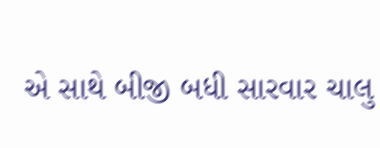એ સાથે બીજી બધી સારવાર ચાલુ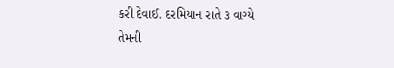કરી દેવાઈ. દરમિયાન રાતે ૩ વાગ્યે તેમની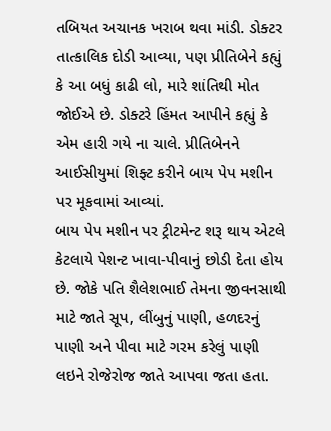તબિયત અચાનક ખરાબ થવા માંડી. ડોક્ટર તાત્કાલિક દોડી આવ્યા, પણ પ્રીતિબેને કહ્યું કે આ બધું કાઢી લો, મારે શાંતિથી મોત જોઈએ છે. ડોક્ટરે હિંમત આપીને કહ્યું કે એમ હારી ગયે ના ચાલે. પ્રીતિબેનને આઈસીયુમાં શિફ્ટ કરીને બાય પેપ મશીન પર મૂકવામાં આવ્યાં.
બાય પેપ મશીન પર ટ્રીટમેન્ટ શરૂ થાય એટલે કેટલાયે પેશન્ટ ખાવા-પીવાનું છોડી દેતા હોય છે. જોકે પતિ શૈલેશભાઈ તેમના જીવનસાથી માટે જાતે સૂપ, લીંબુનું પાણી, હળદરનું પાણી અને પીવા માટે ગરમ કરેલું પાણી લઇને રોજેરોજ જાતે આપવા જતા હતા.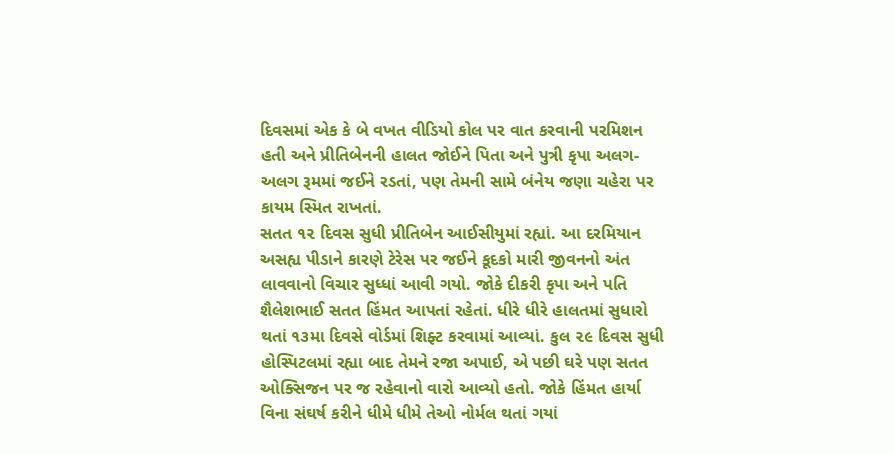દિવસમાં એક કે બે વખત વીડિયો કોલ પર વાત કરવાની પરમિશન હતી અને પ્રીતિબેનની હાલત જોઈને પિતા અને પુત્રી કૃપા અલગ-અલગ રૂમમાં જઈને રડતાં, પણ તેમની સામે બંનેય જણા ચહેરા પર કાયમ સ્મિત રાખતાં.
સતત ૧૨ દિવસ સુધી પ્રીતિબેન આઈસીયુમાં રહ્યાં. આ દરમિયાન અસહ્ય પીડાને કારણે ટેરેસ પર જઈને કૂદકો મારી જીવનનો અંત લાવવાનો વિચાર સુધ્ધાં આવી ગયો. જોકે દીકરી કૃપા અને પતિ શૈલેશભાઈ સતત હિંમત આપતાં રહેતાં. ધીરે ધીરે હાલતમાં સુધારો થતાં ૧૩મા દિવસે વોર્ડમાં શિફ્ટ કરવામાં આવ્યાં. કુલ ૨૯ દિવસ સુધી હોસ્પિટલમાં રહ્યા બાદ તેમને રજા અપાઈ, એ પછી ઘરે પણ સતત ઓક્સિજન પર જ રહેવાનો વારો આવ્યો હતો. જોકે હિંમત હાર્યા વિના સંઘર્ષ કરીને ધીમે ધીમે તેઓ નોર્મલ થતાં ગયાં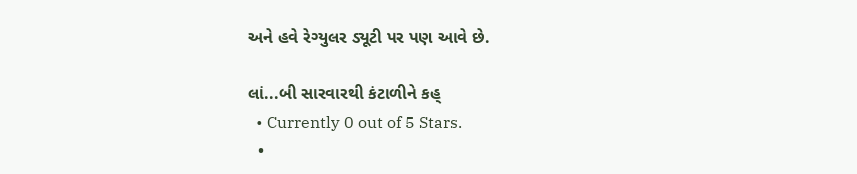અને હવે રેગ્યુલર ડ્યૂટી પર પણ આવે છે.

લાં...બી સારવારથી કંટાળીને કહ્
  • Currently 0 out of 5 Stars.
  •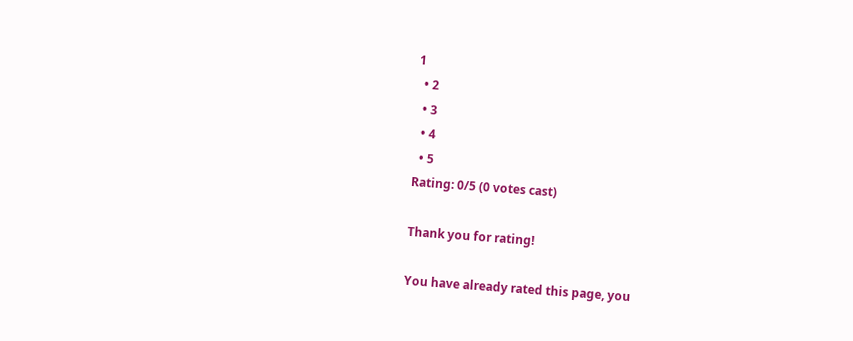1
  • 2
  • 3
  • 4
  • 5
Rating: 0/5 (0 votes cast)

Thank you for rating!

You have already rated this page, you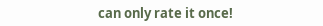can only rate it once!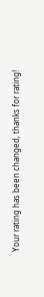Your rating has been changed, thanks for rating!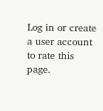Log in or create a user account to rate this page.